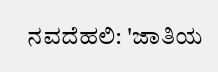ನವದೆಹಲಿ: 'ಜಾತಿಯ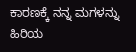ಕಾರಣಕ್ಕೆ ನನ್ನ ಮಗಳನ್ನು ಹಿರಿಯ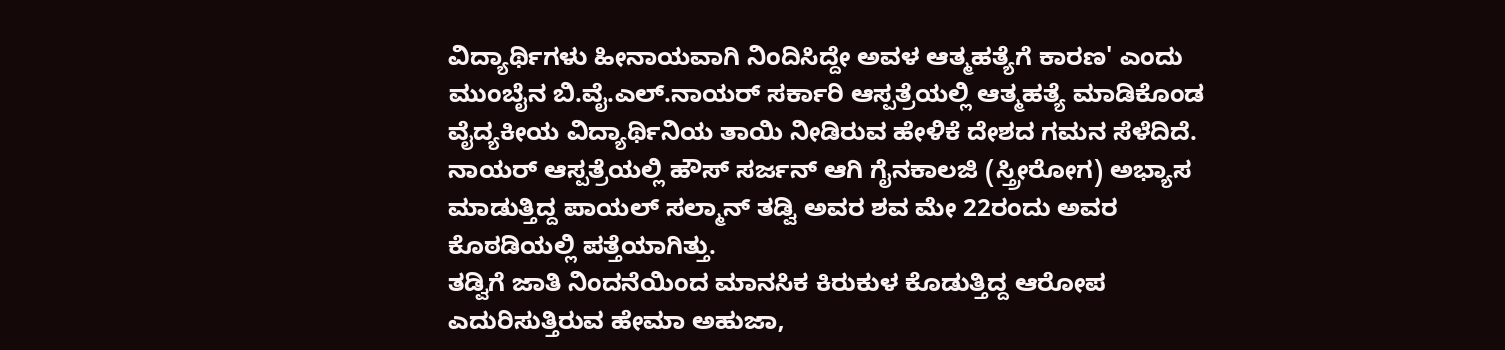ವಿದ್ಯಾರ್ಥಿಗಳು ಹೀನಾಯವಾಗಿ ನಿಂದಿಸಿದ್ದೇ ಅವಳ ಆತ್ಮಹತ್ಯೆಗೆ ಕಾರಣ' ಎಂದು ಮುಂಬೈನ ಬಿ.ವೈ.ಎಲ್.ನಾಯರ್ ಸರ್ಕಾರಿ ಆಸ್ಪತ್ರೆಯಲ್ಲಿ ಆತ್ಮಹತ್ಯೆ ಮಾಡಿಕೊಂಡ ವೈದ್ಯಕೀಯ ವಿದ್ಯಾರ್ಥಿನಿಯ ತಾಯಿ ನೀಡಿರುವ ಹೇಳಿಕೆ ದೇಶದ ಗಮನ ಸೆಳೆದಿದೆ. ನಾಯರ್ ಆಸ್ಪತ್ರೆಯಲ್ಲಿ ಹೌಸ್ ಸರ್ಜನ್ ಆಗಿ ಗೈನಕಾಲಜಿ (ಸ್ತ್ರೀರೋಗ) ಅಭ್ಯಾಸ ಮಾಡುತ್ತಿದ್ದ ಪಾಯಲ್ ಸಲ್ಮಾನ್ ತಡ್ವಿ ಅವರ ಶವ ಮೇ 22ರಂದು ಅವರ ಕೊಠಡಿಯಲ್ಲಿ ಪತ್ತೆಯಾಗಿತ್ತು.
ತಡ್ವಿಗೆ ಜಾತಿ ನಿಂದನೆಯಿಂದ ಮಾನಸಿಕ ಕಿರುಕುಳ ಕೊಡುತ್ತಿದ್ದ ಆರೋಪ ಎದುರಿಸುತ್ತಿರುವ ಹೇಮಾ ಅಹುಜಾ,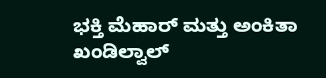ಭಕ್ತಿ ಮೆಹಾರ್ ಮತ್ತು ಅಂಕಿತಾ ಖಂಡಿಲ್ವಾಲ್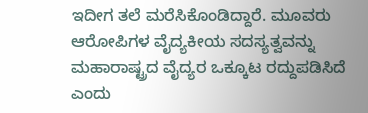ಇದೀಗ ತಲೆ ಮರೆಸಿಕೊಂಡಿದ್ದಾರೆ. ಮೂವರು ಆರೋಪಿಗಳ ವೈದ್ಯಕೀಯ ಸದಸ್ಯತ್ವವನ್ನು ಮಹಾರಾಷ್ಟ್ರದ ವೈದ್ಯರ ಒಕ್ಕೂಟ ರದ್ದುಪಡಿಸಿದೆ ಎಂದು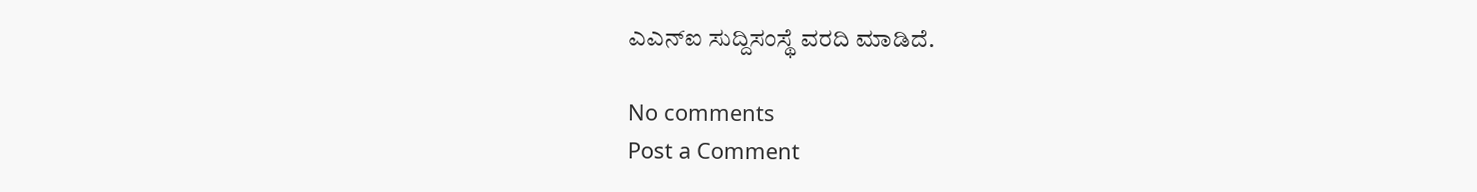ಎಎನ್ಐ ಸುದ್ದಿಸಂಸ್ಥೆ ವರದಿ ಮಾಡಿದೆ.

No comments
Post a Comment